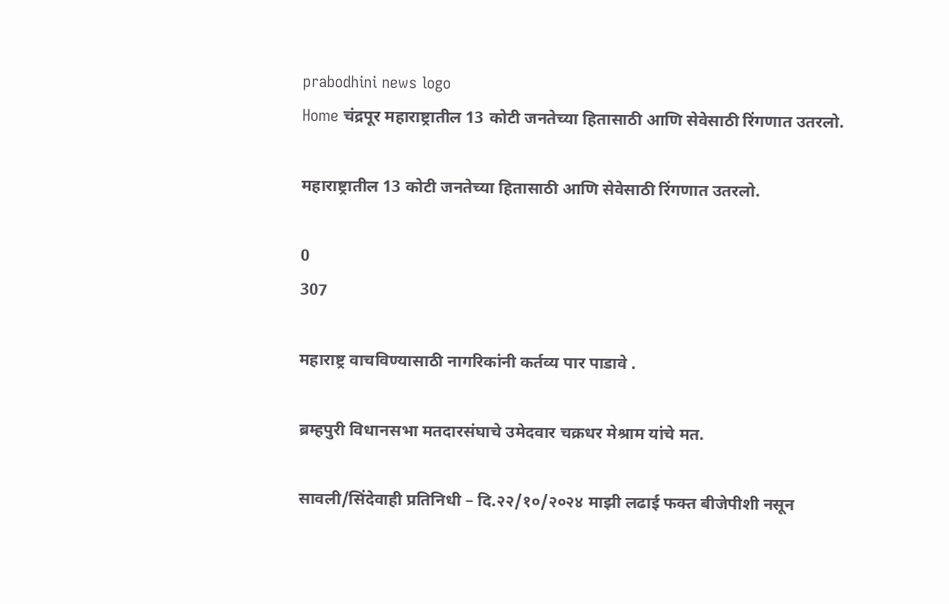prabodhini news logo
Home चंद्रपूर महाराष्ट्रातील 13 कोटी जनतेच्या हितासाठी आणि सेवेसाठी रिंगणात उतरलो.

महाराष्ट्रातील 13 कोटी जनतेच्या हितासाठी आणि सेवेसाठी रिंगणात उतरलो.

0
307

महाराष्ट्र वाचविण्यासाठी नागरिकांनी कर्तव्य पार पाडावे .

ब्रम्हपुरी विधानसभा मतदारसंघाचे उमेदवार चक्रधर मेश्राम यांचे मत.

सावली/सिंदेवाही प्रतिनिधी – दि.२२/१०/२०२४ माझी लढाई फक्त बीजेपीशी नसून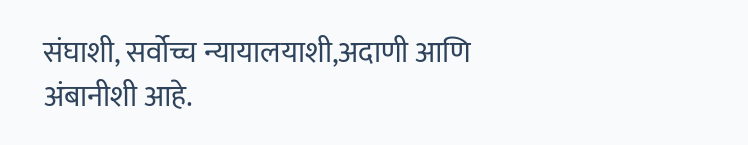संघाशी, सर्वोच्च न्यायालयाशी,अदाणी आणि अंबानीशी आहे.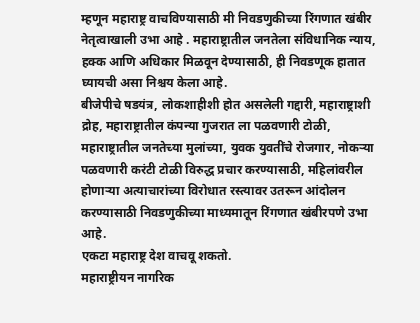म्हणून महाराष्ट्र वाचविण्यासाठी मी निवडणुकीच्या रिंगणात खंबीर नेतृत्वाखाली उभा आहे . महाराष्ट्रातील जनतेला संविधानिक न्याय, हक्क आणि अधिकार मिळवून देण्यासाठी, ही निवडणूक हातात घ्यायची असा निश्चय केला आहे.
बीजेपीचे षडयंत्र, लोकशाहीशी होत असलेली गद्दारी, महाराष्ट्राशी द्रोह, महाराष्ट्रातील कंपन्या गुजरात ला पळवणारी टोळी, महाराष्ट्रातील जनतेच्या मुलांच्या, युवक युवतींचे रोजगार, नोकऱ्या पळवणारी करंटी टोळी विरुद्ध प्रचार करण्यासाठी, महिलांवरील होणाऱ्या अत्याचारांच्या विरोधात रस्त्यावर उतरून आंदोलन करण्यासाठी निवडणुकीच्या माध्यमातून रिंगणात खंबीरपणे उभा आहे.
एकटा महाराष्ट्र देश वाचवू शकतो.
महाराष्ट्रीयन नागरिक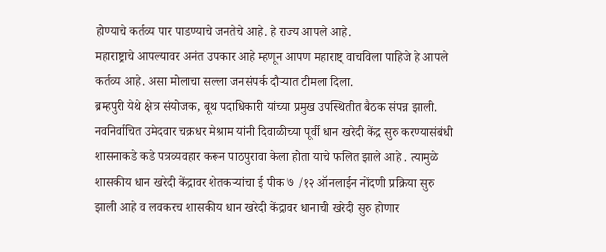होण्याचे कर्तव्य पार पाडण्याचे जनतेचे आहे. हे राज्य आपले आहे.
महाराष्ट्राचे आपल्यावर अनंत उपकार आहे म्हणून आपण महाराष्ट् वाचविला पाहिजे हे आपले कर्तव्य आहे. असा मोलाचा सल्ला जनसंपर्क दौऱ्यात टीमला दिला.
ब्रम्हपुरी येथे क्षेत्र संयोजक, बूथ पदाधिकारी यांच्या प्रमुख उपस्थितीत बैठक संपन्न झाली.
नवनिर्वाचित उमेदवार चक्रधर मेश्राम यांनी दिवाळीच्या पूर्वी धान खरेदी केंद्र सुरु करण्यासंबंधी शासनाकडे कडे पत्रव्यवहार करून पाठपुरावा केला होता याचे फलित झाले आहे . त्यामुळे शासकीय धान खरेदी केंद्रावर शेतकऱ्यांचा ई पीक ७ /१२ ऑनलाईन नोंदणी प्रक्रिया सुरु झाली आहे व लवकरच शासकीय धान खरेदी केंद्रावर धानाची खरेदी सुरु होणार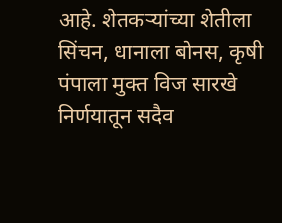आहे. शेतकऱ्यांच्या शेतीला सिंचन, धानाला बोनस, कृषी पंपाला मुक्त विज सारखे निर्णयातून सदैव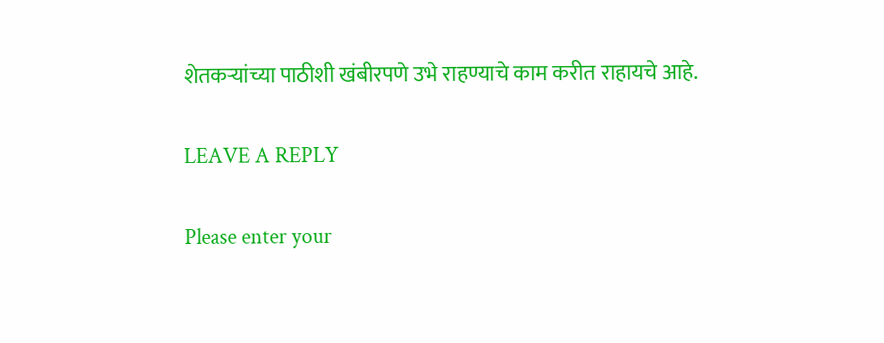शेतकऱ्यांच्या पाठीशी खंबीरपणे उभे राहण्याचे काम करीत राहायचे आहे.

LEAVE A REPLY

Please enter your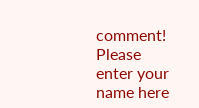comment!
Please enter your name here